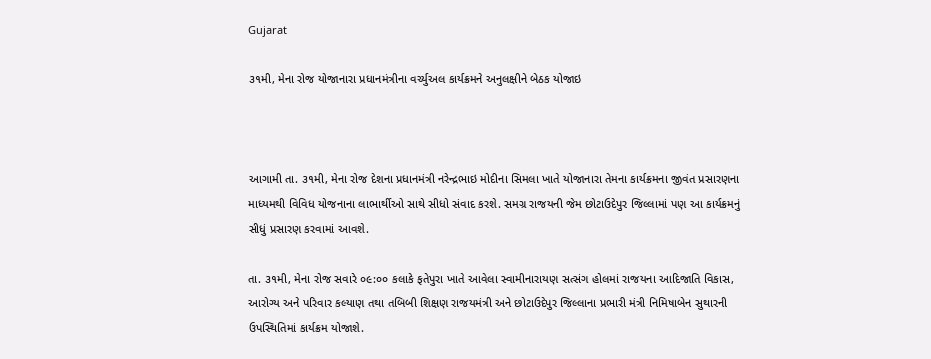Gujarat

૩૧મી, મેના રોજ યોજાનારા પ્રધાનમંત્રીના વર્ચ્યુઅલ કાર્યક્રમને અનુલક્ષીને બેઠક યોજાઇ



આગામી તા. ૩૧મી, મેના રોજ દેશના પ્રધાનમંત્રી નરેન્દ્રભાઇ મોદીના સિમલા ખાતે યોજાનારા તેમના કાર્યક્રમના જીવંત પ્રસારણના માધ્યમથી વિવિધ યોજનાના લાભાર્થીઓ સાથે સીધો સંવાદ કરશે. સમગ્ર રાજયની જેમ છોટાઉદેપુર જિલ્લામાં પણ આ કાર્યક્રમનું સીધું પ્રસારણ કરવામાં આવશે.

તા. ૩૧મી, મેના રોજ સવારે ૦૯:૦૦ કલાકે ફતેપુરા ખાતે આવેલા સ્વામીનારાયણ સત્સંગ હોલમાં રાજયના આદિજાતિ વિકાસ, આરોગ્ય અને પરિવાર કલ્યાણ તથા તબિબી શિક્ષણ રાજયમંત્રી અને છોટાઉદેપુર જિલ્લાના પ્રભારી મંત્રી નિમિષાબેન સુથારની ઉપસ્થિતિમાં કાર્યક્રમ યોજાશે.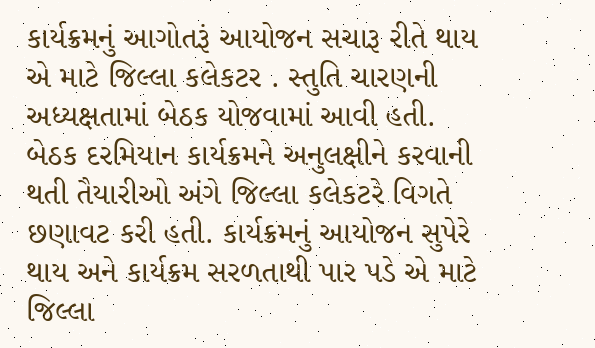કાર્યક્રમનું આગોતરૂં આયોજન સચારૂ રીતે થાય એ માટે જિલ્લા કલેકટર . સ્તુતિ ચારણની અધ્યક્ષતામાં બેઠક યોજવામાં આવી હતી. બેઠક દરમિયાન કાર્યક્રમને અનુલક્ષીને કરવાની થતી તૈયારીઓ અંગે જિલ્લા કલેકટરે વિગતે છણાવટ કરી હતી. કાર્યક્રમનું આયોજન સુપેરે થાય અને કાર્યક્રમ સરળતાથી પાર પડે એ માટે જિલ્લા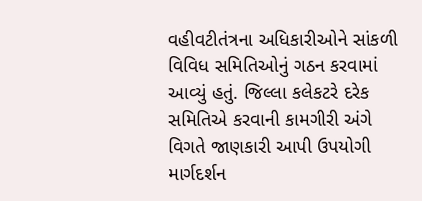વહીવટીતંત્રના અધિકારીઓને સાંકળી વિવિધ સમિતિઓનું ગઠન કરવામાં આવ્યું હતું. જિલ્લા કલેકટરે દરેક સમિતિએ કરવાની કામગીરી અંગે વિગતે જાણકારી આપી ઉપયોગી માર્ગદર્શન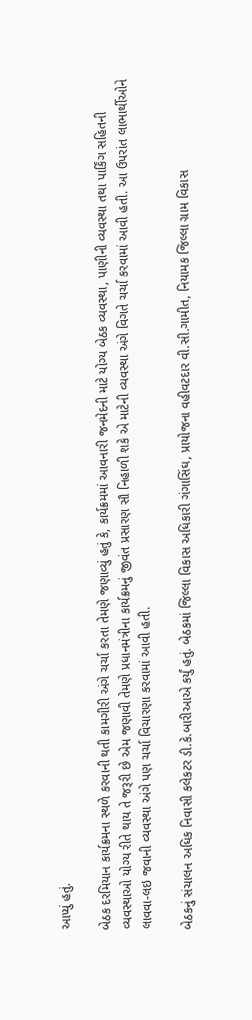આપ્યું હતું.

બેઠક દરમિયાન કાર્યક્રમના સ્થળે કરવાની થતી કામગીરી અંગે ચર્ચા કરતા તેમણે જણાવ્યું હતું કે, કાર્યક્રમમાં આવનારી જનમેદની માટે યોગ્ય બેઠક વ્યવસ્થા, પાણીની વ્યવસ્થા તથા પાર્કિંગ સહિતની વ્યવસ્થાઓ યોગ્ય રીતે થાય તે જરૂરી છે એમ જણાવી તેમણે પ્રધાનમંત્રીના કાર્યક્રમનું જીવંત પ્રસારણ સૌ નિહાળી શકે એ માટેની વ્યવસ્થા અંગે વિગતે ચર્ચા કરવામાં આવી હતી. આ ઉપરાંત લાભાર્થીઓને લાવવા-લઇ જવાની વ્યવસ્થા અંગે પણ ચર્ચા વિચારણા કરવામાં આવી હતી.

બેઠકનું સંચાલન અધિક નિવાસી કલેકટર ડી.કે.બારીઆએ કર્યું હતું. બેઠકમાં જિલ્લા વિકાસ અધિકારી ગંગાસિંઘ, પ્રાયોજના વહીવટદાર વી.સી.ગામીત, નિયામક જિલ્લા ગ્રામ વિકાસ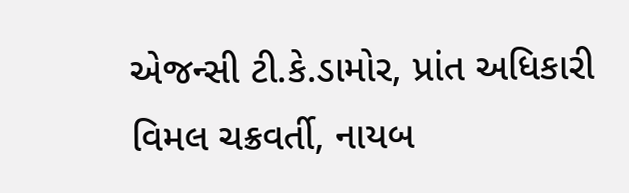એજન્સી ટી.કે.ડામોર, પ્રાંત અધિકારી વિમલ ચક્રવર્તી, નાયબ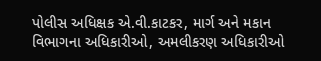પોલીસ અધિક્ષક એ.વી.કાટકર, માર્ગ અને મકાન વિભાગના અધિકારીઓ, અમલીકરણ અધિકારીઓ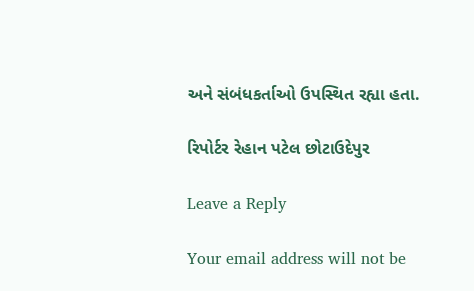અને સંબંધકર્તાઓ ઉપસ્થિત રહ્યા હતા.

રિપોર્ટર રેહાન પટેલ છોટાઉદેપુર

Leave a Reply

Your email address will not be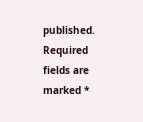published. Required fields are marked *